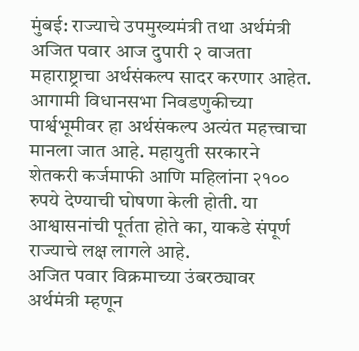मुंबई: राज्याचे उपमुख्यमंत्री तथा अर्थमंत्री अजित पवार आज दुपारी २ वाजता महाराष्ट्राचा अर्थसंकल्प सादर करणार आहेत. आगामी विधानसभा निवडणुकीच्या पार्श्वभूमीवर हा अर्थसंकल्प अत्यंत महत्त्वाचा मानला जात आहे. महायुती सरकारने शेतकरी कर्जमाफी आणि महिलांना २१०० रुपये देण्याची घोषणा केली होती. या आश्वासनांची पूर्तता होते का, याकडे संपूर्ण राज्याचे लक्ष लागले आहे.
अजित पवार विक्रमाच्या उंबरठ्यावर
अर्थमंत्री म्हणून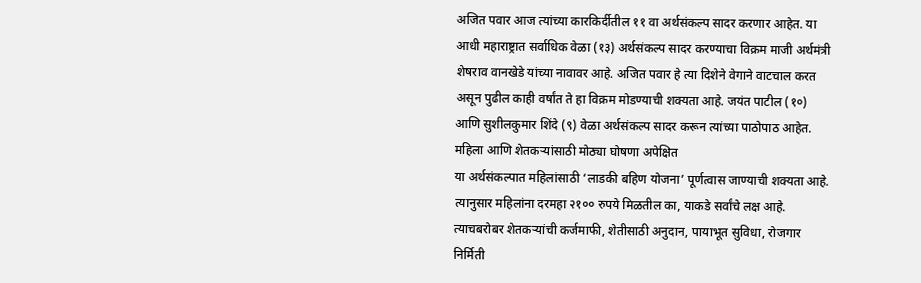अजित पवार आज त्यांच्या कारकिर्दीतील ११ वा अर्थसंकल्प सादर करणार आहेत. या आधी महाराष्ट्रात सर्वाधिक वेळा (१३) अर्थसंकल्प सादर करण्याचा विक्रम माजी अर्थमंत्री शेषराव वानखेडे यांच्या नावावर आहे. अजित पवार हे त्या दिशेने वेगाने वाटचाल करत असून पुढील काही वर्षांत ते हा विक्रम मोडण्याची शक्यता आहे. जयंत पाटील (१०) आणि सुशीलकुमार शिंदे (९) वेळा अर्थसंकल्प सादर करून त्यांच्या पाठोपाठ आहेत.
महिला आणि शेतकऱ्यांसाठी मोठ्या घोषणा अपेक्षित
या अर्थसंकल्पात महिलांसाठी ‘लाडकी बहिण योजना’ पूर्णत्वास जाण्याची शक्यता आहे. त्यानुसार महिलांना दरमहा २१०० रुपये मिळतील का, याकडे सर्वांचे लक्ष आहे. त्याचबरोबर शेतकऱ्यांची कर्जमाफी, शेतीसाठी अनुदान, पायाभूत सुविधा, रोजगार निर्मिती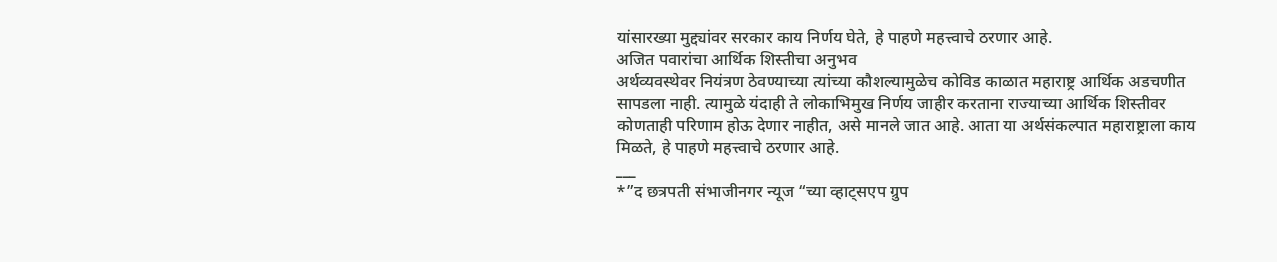यांसारख्या मुद्द्यांवर सरकार काय निर्णय घेते, हे पाहणे महत्त्वाचे ठरणार आहे.
अजित पवारांचा आर्थिक शिस्तीचा अनुभव
अर्थव्यवस्थेवर नियंत्रण ठेवण्याच्या त्यांच्या कौशल्यामुळेच कोविड काळात महाराष्ट्र आर्थिक अडचणीत सापडला नाही. त्यामुळे यंदाही ते लोकाभिमुख निर्णय जाहीर करताना राज्याच्या आर्थिक शिस्तीवर कोणताही परिणाम होऊ देणार नाहीत, असे मानले जात आहे. आता या अर्थसंकल्पात महाराष्ट्राला काय मिळते, हे पाहणे महत्त्वाचे ठरणार आहे.
___
*”द छत्रपती संभाजीनगर न्यूज “च्या व्हाट्सएप ग्रुप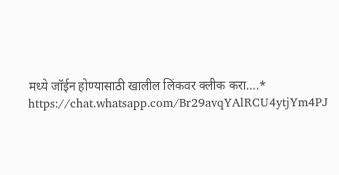मध्ये जॉईन होण्यासाठी खालील लिंकवर क्लीक करा….*
https://chat.whatsapp.com/Br29avqYAlRCU4ytjYm4PJ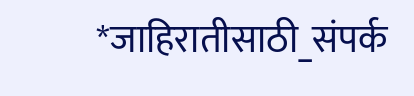*जाहिरातीसाठी_संपर्क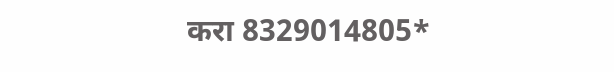करा 8329014805*